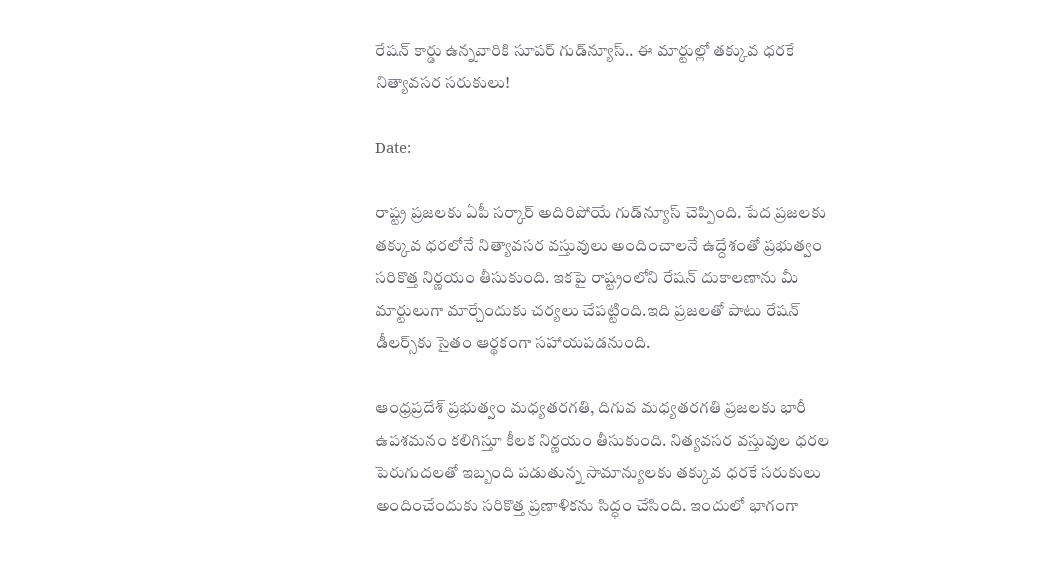రేషన్ కార్డు ఉన్నవారికి సూపర్ గుడ్‌న్యూస్.. ఈ మార్టుల్లో తక్కువ ధరకే నిత్యావసర సరుకులు!

Date:

రాష్ట్ర ప్రజలకు ఏపీ సర్కార్ అదిరిపోయే గుడ్‌న్యూస్ చెప్పింది. పేద ప్రజలకు తక్కువ ధరలోనే నిత్యావసర వస్తువులు అందించాలనే ఉద్దేశంతో ప్రభుత్వం సరికొత్త నిర్ణయం తీసుకుంది. ఇకపై రాష్ట్రంలోని రేషన్ దుకాలణాను మీ మార్టులుగా మార్చేందుకు చర్యలు చేపట్టింది.ఇది ప్రజలతో పాటు రేషన్ డీలర్స్‌కు సైతం ఆర్థకంగా సహాయపడనుంది.

ఆంధ్రప్రదేశ్ ప్రభుత్వం మధ్యతరగతి, దిగువ మధ్యతరగతి ప్రజలకు భారీ ఉపశమనం కలిగిస్తూ కీలక నిర్ణయం తీసుకుంది. నిత్యవసర వస్తువుల ధరల పెరుగుదలతో ఇబ్బంది పడుతున్న సామాన్యులకు తక్కువ ధరకే సరుకులు అందించేందుకు సరికొత్త ప్రణాళికను సిద్ధం చేసింది. ఇందులో భాగంగా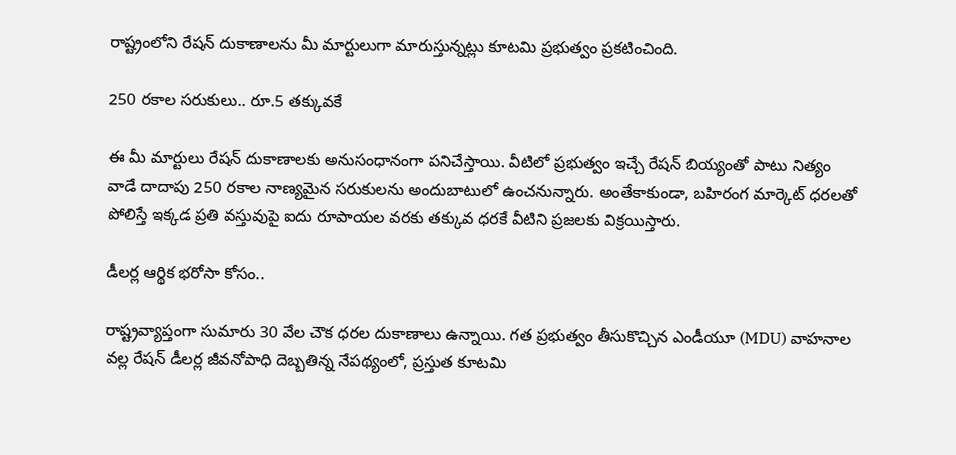రాష్ట్రంలోని రేషన్ దుకాణాలను మీ మార్టులుగా మారుస్తున్నట్లు కూటమి ప్రభుత్వం ప్రకటించింది.

250 రకాల సరుకులు.. రూ.5 తక్కువకే

ఈ మీ మార్టులు రేషన్ దుకాణాలకు అనుసంధానంగా పనిచేస్తాయి. వీటిలో ప్రభుత్వం ఇచ్చే రేషన్ బియ్యంతో పాటు నిత్యం వాడే దాదాపు 250 రకాల నాణ్యమైన సరుకులను అందుబాటులో ఉంచనున్నారు. అంతేకాకుండా, బహిరంగ మార్కెట్ ధరలతో పోలిస్తే ఇక్కడ ప్రతి వస్తువుపై ఐదు రూపాయల వరకు తక్కువ ధరకే వీటిని ప్రజలకు విక్రయిస్తారు.

డీలర్ల ఆర్థిక భరోసా కోసం..

రాష్ట్రవ్యాప్తంగా సుమారు 30 వేల చౌక ధరల దుకాణాలు ఉన్నాయి. గత ప్రభుత్వం తీసుకొచ్చిన ఎండీయూ (MDU) వాహనాల వల్ల రేషన్ డీలర్ల జీవనోపాధి దెబ్బతిన్న నేపథ్యంలో, ప్రస్తుత కూటమి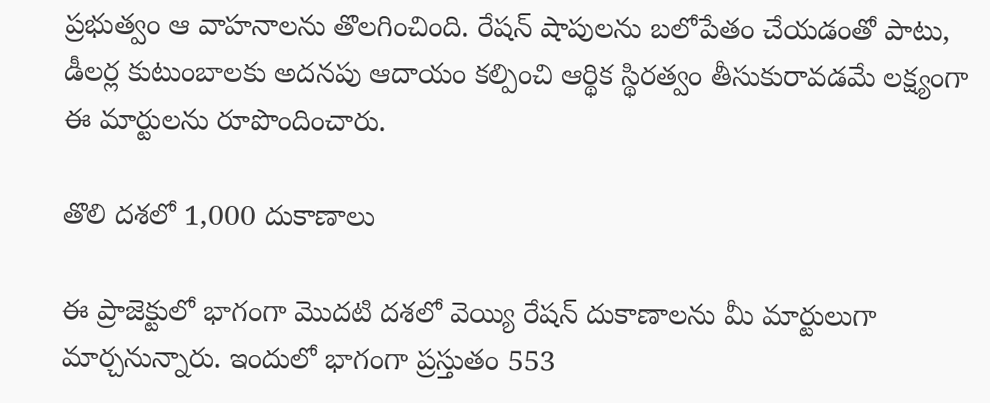ప్రభుత్వం ఆ వాహనాలను తొలగించింది. రేషన్ షాపులను బలోపేతం చేయడంతో పాటు, డీలర్ల కుటుంబాలకు అదనపు ఆదాయం కల్పించి ఆర్థిక స్థిరత్వం తీసుకురావడమే లక్ష్యంగా ఈ మార్టులను రూపొందించారు.

తొలి దశలో 1,000 దుకాణాలు

ఈ ప్రాజెక్టులో భాగంగా మొదటి దశలో వెయ్యి రేషన్ దుకాణాలను మీ మార్టులుగా మార్చనున్నారు. ఇందులో భాగంగా ప్రస్తుతం 553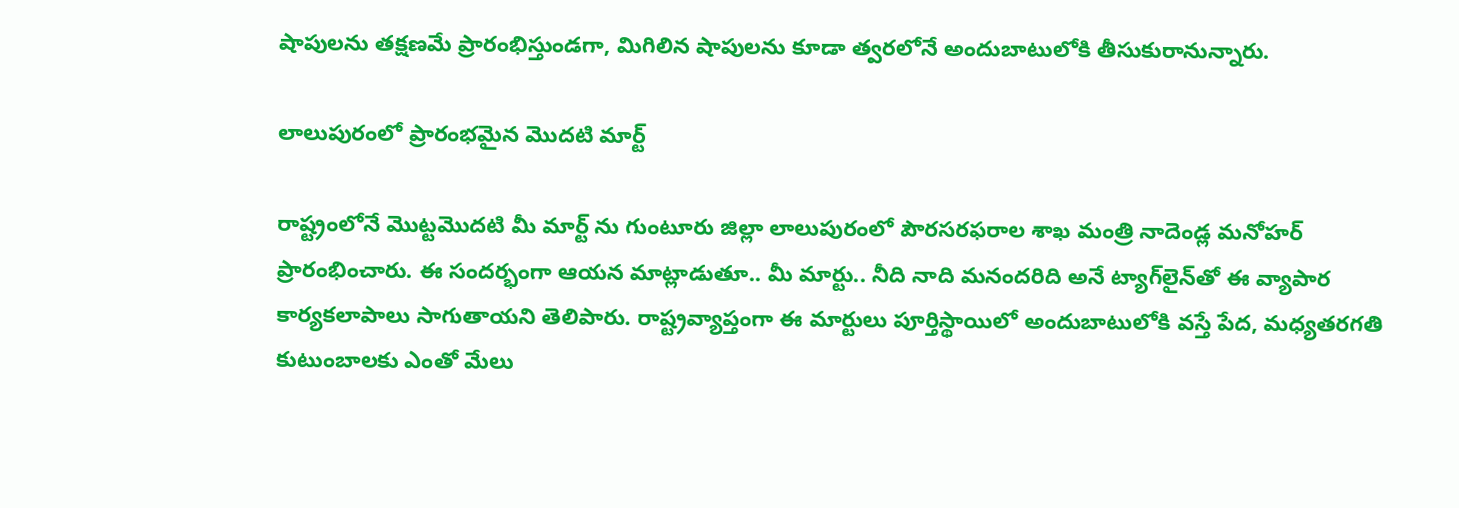షాపులను తక్షణమే ప్రారంభిస్తుండగా, మిగిలిన షాపులను కూడా త్వరలోనే అందుబాటులోకి తీసుకురానున్నారు.

లాలుపురంలో ప్రారంభమైన మొదటి మార్ట్

రాష్ట్రంలోనే మొట్టమొదటి మీ మార్ట్ ను గుంటూరు జిల్లా లాలుపురంలో పౌరసరఫరాల శాఖ మంత్రి నాదెండ్ల మనోహర్ ప్రారంభించారు. ఈ సందర్భంగా ఆయన మాట్లాడుతూ.. మీ మార్టు.. నీది నాది మనందరిది అనే ట్యాగ్‌లైన్‌తో ఈ వ్యాపార కార్యకలాపాలు సాగుతాయని తెలిపారు. రాష్ట్రవ్యాప్తంగా ఈ మార్టులు పూర్తిస్థాయిలో అందుబాటులోకి వస్తే పేద, మధ్యతరగతి కుటుంబాలకు ఎంతో మేలు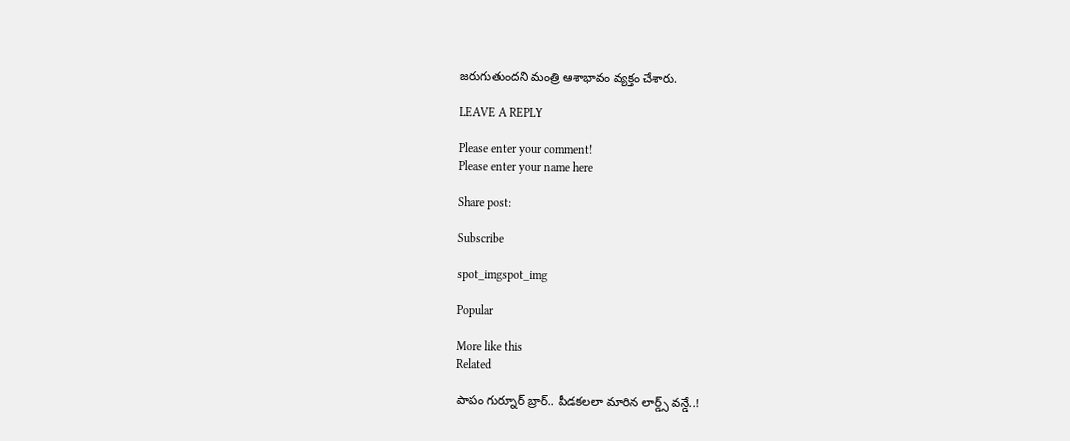జరుగుతుందని మంత్రి ఆశాభావం వ్యక్తం చేశారు.

LEAVE A REPLY

Please enter your comment!
Please enter your name here

Share post:

Subscribe

spot_imgspot_img

Popular

More like this
Related

పాపం గుర్నూర్ బ్రార్‌.. పీడకలలా మారిన లార్డ్స్ వన్డే..!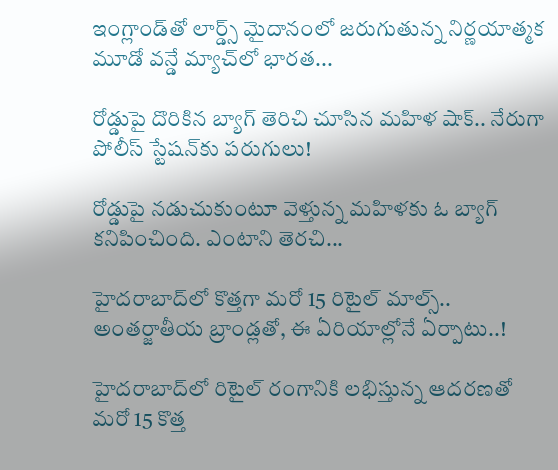ఇంగ్లాండ్‌తో లార్డ్స్ మైదానంలో జరుగుతున్న నిర్ణయాత్మక మూడో వన్డే మ్యాచ్‌లో భారత...

రోడ్డుపై దొరికిన బ్యాగ్ తెరిచి చూసిన మహిళ షాక్.. నేరుగా పోలీస్ స్టేషన్‌కు పరుగులు!

రోడ్డుపై నడుచుకుంటూ వెళ్తున్న మహిళకు ఓ బ్యాగ్ కనిపించింది. ఎంటాని తెరచి...

హైదరాబాద్‌లో కొత్తగా మరో 15 రిటైల్ మాల్స్.. అంతర్జాతీయ బ్రాండ్లతో, ఈ ఏరియాల్లోనే ఏర్పాటు..!

హైదరాబాద్‌లో రిటైల్ రంగానికి లభిస్తున్న ఆదరణతో మరో 15 కొత్త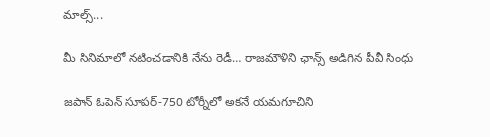మాల్స్...

మీ సినిమాలో నటించడానికి నేను రెడీ… రాజమౌళిని ఛాన్స్ అడిగిన పీవీ సింధు

జపాన్ ఓపెన్ సూపర్‌-750 టోర్నీలో అకనే యమగూచిని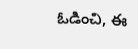ఓడించి, ఈ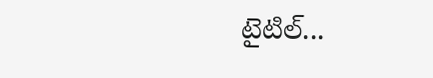టైటిల్...